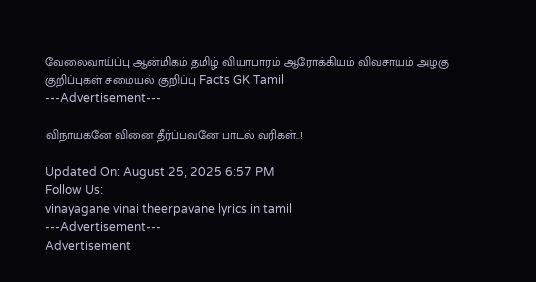வேலைவாய்ப்பு ஆன்மிகம் தமிழ் வியாபாரம் ஆரோக்கியம் விவசாயம் அழகு குறிப்புகள் சமையல் குறிப்பு Facts GK Tamil
---Advertisement---

விநாயகனே வினை தீர்ப்பவனே பாடல் வரிகள்..!

Updated On: August 25, 2025 6:57 PM
Follow Us:
vinayagane vinai theerpavane lyrics in tamil
---Advertisement---
Advertisement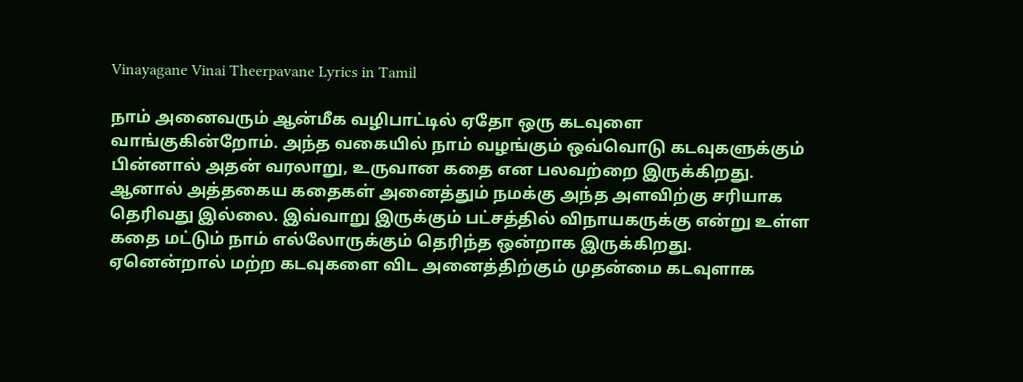Vinayagane Vinai Theerpavane Lyrics in Tamil

நாம் அனைவரும் ஆன்மீக வழிபாட்டில் ஏதோ ஒரு கடவுளை வாங்குகின்றோம். அந்த வகையில் நாம் வழங்கும் ஒவ்வொடு கடவுகளுக்கும் பின்னால் அதன் வரலாறு, உருவான கதை என பலவற்றை இருக்கிறது. ஆனால் அத்தகைய கதைகள் அனைத்தும் நமக்கு அந்த அளவிற்கு சரியாக தெரிவது இல்லை. இவ்வாறு இருக்கும் பட்சத்தில் விநாயகருக்கு என்று உள்ள கதை மட்டும் நாம் எல்லோருக்கும் தெரிந்த ஒன்றாக இருக்கிறது. ஏனென்றால் மற்ற கடவுகளை விட அனைத்திற்கும் முதன்மை கடவுளாக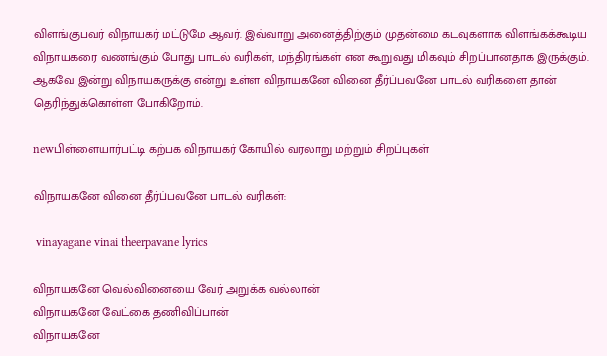விளங்குபவர் விநாயகர் மட்டுமே ஆவர். இவ்வாறு அனைத்திற்கும் முதன்மை கடவுகளாக விளங்கக்கூடிய விநாயகரை வணங்கும் போது பாடல் வரிகள், மந்திரங்கள் என கூறுவது மிகவும் சிறப்பானதாக இருக்கும். ஆகவே இன்று விநாயகருக்கு என்று உள்ள விநாயகனே வினை தீர்ப்பவனே பாடல் வரிகளை தான் தெரிந்துக்கொள்ள போகிறோம்.

newபிள்ளையார்பட்டி கற்பக விநாயகர் கோயில் வரலாறு மற்றும் சிறப்புகள்

விநாயகனே வினை தீர்ப்பவனே பாடல் வரிகள்:

 vinayagane vinai theerpavane lyrics

விநாயகனே வெல்வினையை வேர் அறுக்க வல்லான்
விநாயகனே வேட்கை தணிவிப்பான்
விநாயகனே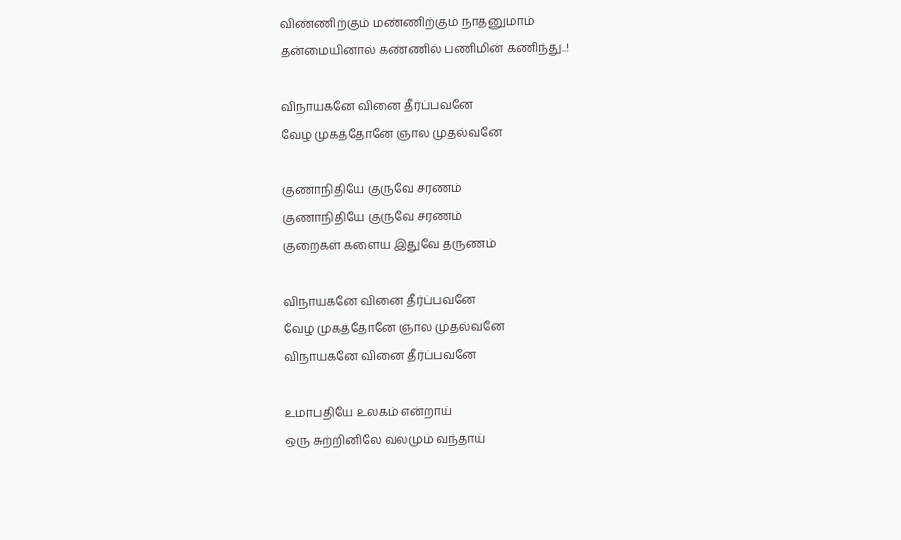விண்ணிற்கும் மண்ணிற்கும் நாதனுமாம்
தன்மையினால் கண்ணில் பணிமின் கணிந்து..!

விநாயகனே வினை தீர்ப்பவனே
வேழ முகத்தோனே ஞால முதல்வனே

குணாநிதியே குருவே சரணம்
குணாநிதியே குருவே சரணம்
குறைகள் களைய இதுவே தருணம்

விநாயகனே வினை தீர்ப்பவனே
வேழ முகத்தோனே ஞால முதல்வனே
விநாயகனே வினை தீர்ப்பவனே

உமாபதியே உலகம் என்றாய்
ஒரு சுற்றினிலே வலமும் வந்தாய்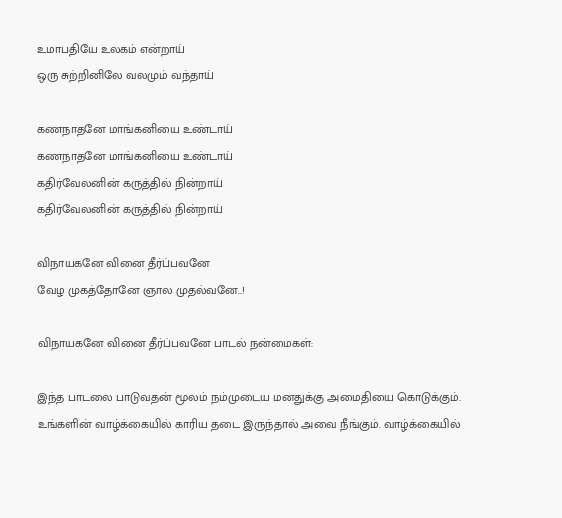உமாபதியே உலகம் என்றாய்
ஒரு சுற்றினிலே வலமும் வந்தாய்

கணநாதனே மாங்கனியை உண்டாய்
கணநாதனே மாங்கனியை உண்டாய்
கதிர்வேலனின் கருத்தில் நின்றாய்
கதிர்வேலனின் கருத்தில் நின்றாய்

விநாயகனே வினை தீர்ப்பவனே
வேழ முகத்தோனே ஞால முதல்வனே..!

விநாயகனே வினை தீர்ப்பவனே பாடல் நன்மைகள்:

இந்த பாடலை பாடுவதன் மூலம் நம்முடைய மனதுக்கு அமைதியை கொடுக்கும். உங்களின் வாழ்க்கையில் காரிய தடை இருந்தால் அவை நீங்கும். வாழ்க்கையில்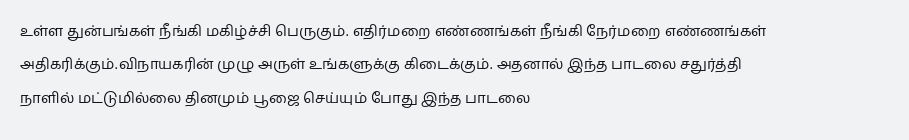உள்ள துன்பங்கள் நீங்கி மகிழ்ச்சி பெருகும். எதிர்மறை எண்ணங்கள் நீங்கி நேர்மறை எண்ணங்கள் அதிகரிக்கும்.விநாயகரின் முழு அருள் உங்களுக்கு கிடைக்கும். அதனால் இந்த பாடலை சதுர்த்தி நாளில் மட்டுமில்லை தினமும் பூஜை செய்யும் போது இந்த பாடலை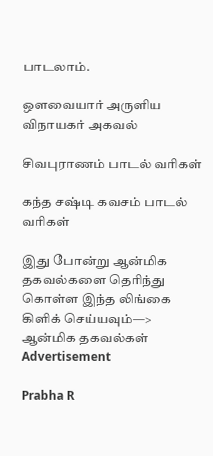பாடலாம்.

ஔவையார் அருளிய விநாயகர் அகவல்

சிவபுராணம் பாடல் வரிகள்

கந்த சஷ்டி கவசம் பாடல் வரிகள்

இது போன்று ஆன்மிக தகவல்களை தெரிந்து கொள்ள இந்த லிங்கை கிளிக் செய்யவும்—> ஆன்மிக தகவல்கள்
Advertisement

Prabha R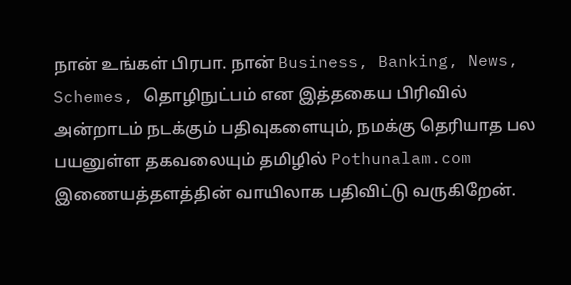நான் உங்கள் பிரபா. நான் Business, Banking, News, Schemes, தொழிநுட்பம் என இத்தகைய பிரிவில் அன்றாடம் நடக்கும் பதிவுகளையும், நமக்கு தெரியாத பல பயனுள்ள தகவலையும் தமிழில் Pothunalam.com இணையத்தளத்தின் வாயிலாக பதிவிட்டு வருகிறேன்.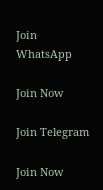Join WhatsApp

Join Now

Join Telegram

Join Now